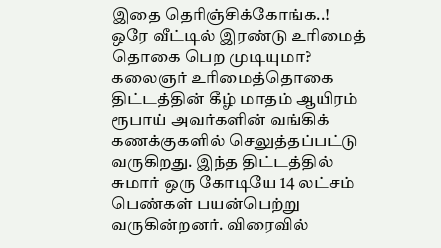இதை தெரிஞ்சிக்கோங்க..! ஒரே வீட்டில் இரண்டு உரிமைத் தொகை பெற முடியுமா?
கலைஞர் உரிமைத்தொகை திட்டத்தின் கீழ் மாதம் ஆயிரம் ரூபாய் அவர்களின் வங்கிக் கணக்குகளில் செலுத்தப்பட்டு வருகிறது. இந்த திட்டத்தில் சுமார் ஒரு கோடியே 14 லட்சம் பெண்கள் பயன்பெற்று வருகின்றனர். விரைவில்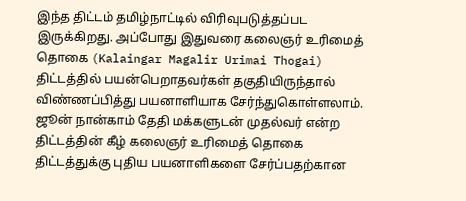இந்த திட்டம் தமிழ்நாட்டில் விரிவுபடுத்தப்பட இருக்கிறது. அப்போது இதுவரை கலைஞர் உரிமைத் தொகை (Kalaingar Magalir Urimai Thogai) திட்டத்தில் பயன்பெறாதவர்கள் தகுதியிருந்தால் விண்ணப்பித்து பயனாளியாக சேர்ந்துகொள்ளலாம். ஜூன் நான்காம் தேதி மக்களுடன் முதல்வர் என்ற திட்டத்தின் கீழ் கலைஞர் உரிமைத் தொகை திட்டத்துக்கு புதிய பயனாளிகளை சேர்ப்பதற்கான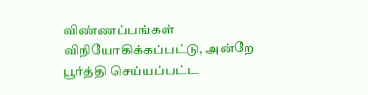விண்ணப்பங்கள் விநியோகிக்கப்பட்டு, அன்றே பூர்த்தி செய்யப்பட்ட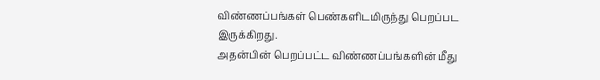விண்ணப்பங்கள் பெண்களிடமிருந்து பெறப்பட இருக்கிறது.
அதன்பின் பெறப்பட்ட விண்ணப்பங்களின் மீது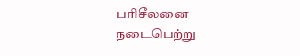பரிசீலனை நடைபெற்று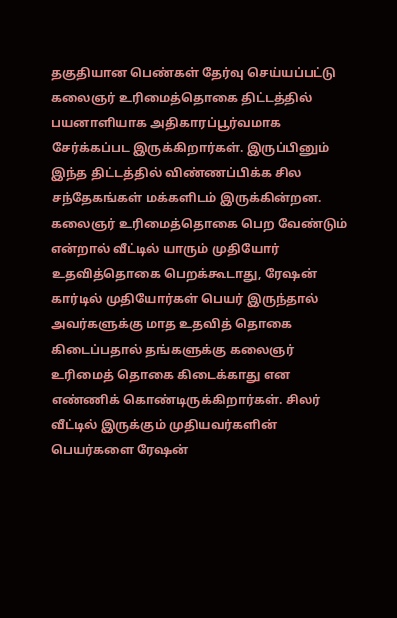தகுதியான பெண்கள் தேர்வு செய்யப்பட்டு கலைஞர் உரிமைத்தொகை திட்டத்தில் பயனாளியாக அதிகாரப்பூர்வமாக சேர்க்கப்பட இருக்கிறார்கள். இருப்பினும் இந்த திட்டத்தில் விண்ணப்பிக்க சில சந்தேகங்கள் மக்களிடம் இருக்கின்றன. கலைஞர் உரிமைத்தொகை பெற வேண்டும் என்றால் வீட்டில் யாரும் முதியோர் உதவித்தொகை பெறக்கூடாது, ரேஷன் கார்டில் முதியோர்கள் பெயர் இருந்தால் அவர்களுக்கு மாத உதவித் தொகை கிடைப்பதால் தங்களுக்கு கலைஞர் உரிமைத் தொகை கிடைக்காது என எண்ணிக் கொண்டிருக்கிறார்கள். சிலர் வீட்டில் இருக்கும் முதியவர்களின் பெயர்களை ரேஷன்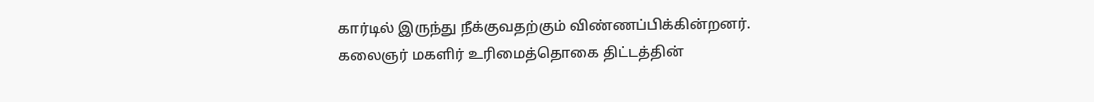கார்டில் இருந்து நீக்குவதற்கும் விண்ணப்பிக்கின்றனர்.
கலைஞர் மகளிர் உரிமைத்தொகை திட்டத்தின்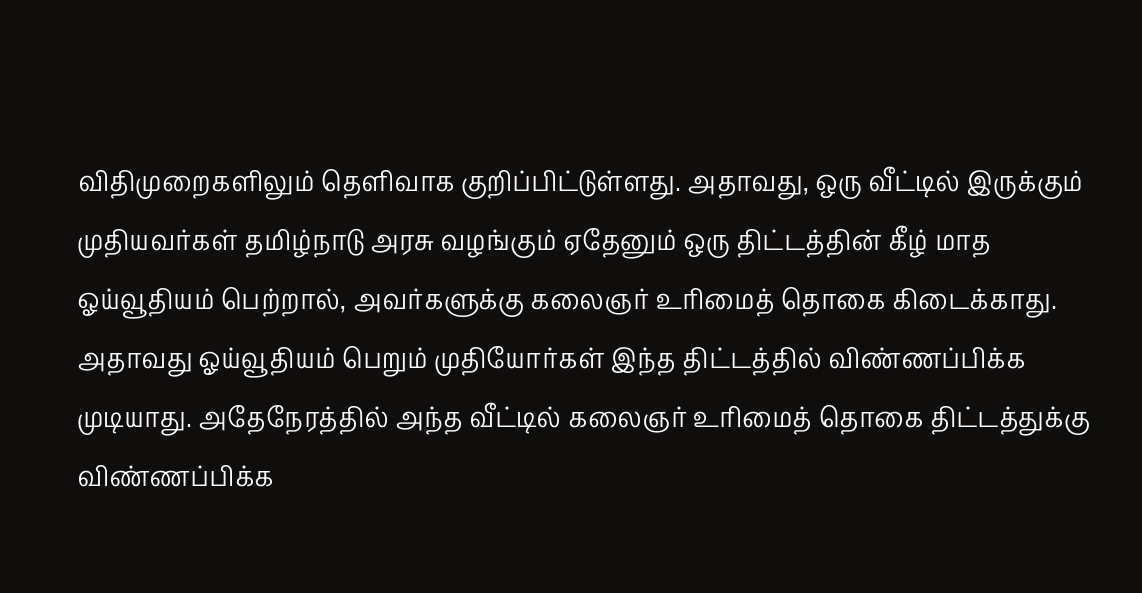விதிமுறைகளிலும் தெளிவாக குறிப்பிட்டுள்ளது. அதாவது, ஒரு வீட்டில் இருக்கும் முதியவர்கள் தமிழ்நாடு அரசு வழங்கும் ஏதேனும் ஒரு திட்டத்தின் கீழ் மாத ஓய்வூதியம் பெற்றால், அவர்களுக்கு கலைஞர் உரிமைத் தொகை கிடைக்காது. அதாவது ஓய்வூதியம் பெறும் முதியோர்கள் இந்த திட்டத்தில் விண்ணப்பிக்க முடியாது. அதேநேரத்தில் அந்த வீட்டில் கலைஞர் உரிமைத் தொகை திட்டத்துக்கு விண்ணப்பிக்க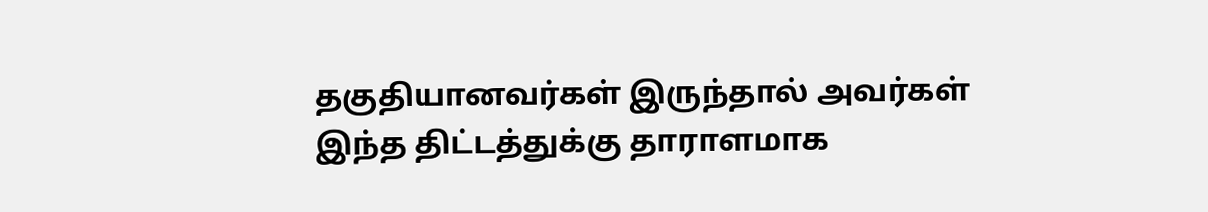தகுதியானவர்கள் இருந்தால் அவர்கள் இந்த திட்டத்துக்கு தாராளமாக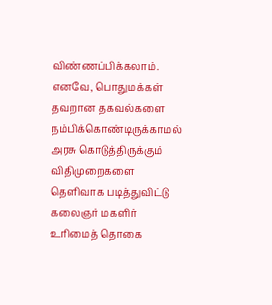விண்ணப்பிக்கலாம். எனவே, பொதுமக்கள் தவறான தகவல்களை நம்பிக்கொண்டிருக்காமல் அரசு கொடுத்திருக்கும் விதிமுறைகளை தெளிவாக படித்துவிட்டு கலைஞர் மகளிர் உரிமைத் தொகை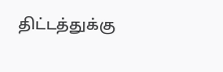திட்டத்துக்கு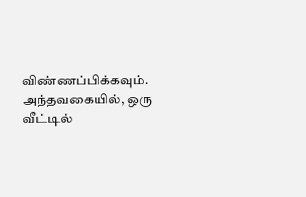விண்ணப்பிக்கவும்.
அந்தவகையில், ஒரு வீட்டில்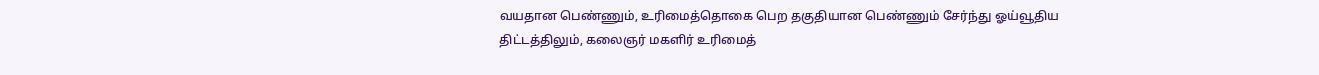வயதான பெண்ணும், உரிமைத்தொகை பெற தகுதியான பெண்ணும் சேர்ந்து ஓய்வூதிய திட்டத்திலும், கலைஞர் மகளிர் உரிமைத்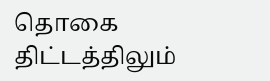தொகை திட்டத்திலும்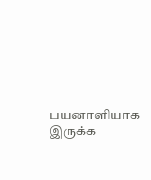பயனாளியாக இருக்க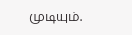முடியும்.